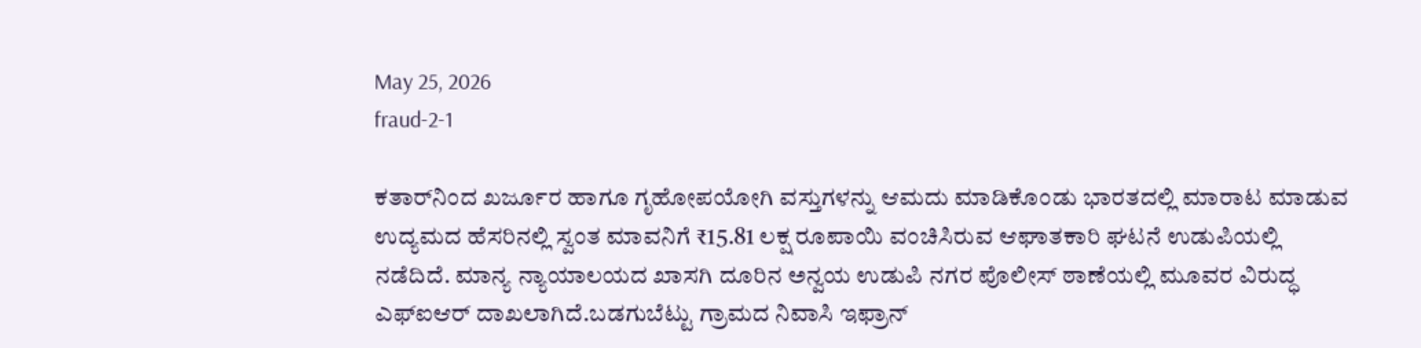May 25, 2026
fraud-2-1

ಕತಾರ್‌ನಿಂದ ಖರ್ಜೂರ ಹಾಗೂ ಗೃಹೋಪಯೋಗಿ ವಸ್ತುಗಳನ್ನು ಆಮದು ಮಾಡಿಕೊಂಡು ಭಾರತದಲ್ಲಿ ಮಾರಾಟ ಮಾಡುವ ಉದ್ಯಮದ ಹೆಸರಿನಲ್ಲಿ ಸ್ವಂತ ಮಾವನಿಗೆ ₹15.81 ಲಕ್ಷ ರೂಪಾಯಿ ವಂಚಿಸಿರುವ ಆಘಾತಕಾರಿ ಘಟನೆ ಉಡುಪಿಯಲ್ಲಿ ನಡೆದಿದೆ. ಮಾನ್ಯ ನ್ಯಾಯಾಲಯದ ಖಾಸಗಿ ದೂರಿನ ಅನ್ವಯ ಉಡುಪಿ ನಗರ ಪೊಲೀಸ್ ಠಾಣೆಯಲ್ಲಿ ಮೂವರ ವಿರುದ್ಧ ಎಫ್‌ಐಆರ್ ದಾಖಲಾಗಿದೆ.ಬಡಗುಬೆಟ್ಟು ಗ್ರಾಮದ ನಿವಾಸಿ ಇಫ್ರಾನ್‌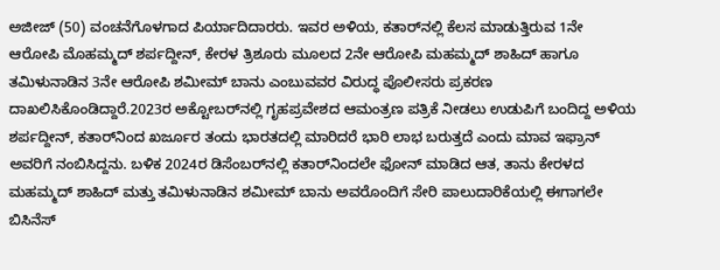ಅಜೀಜ್‌ (50) ವಂಚನೆಗೊಳಗಾದ ಪಿರ್ಯಾದಿದಾರರು. ಇವರ ಅಳಿಯ, ಕತಾರ್‌ನಲ್ಲಿ ಕೆಲಸ ಮಾಡುತ್ತಿರುವ 1ನೇ ಆರೋಪಿ ಮೊಹಮ್ಮದ್ ಶರ್ಪದ್ದೀನ್, ಕೇರಳ ತ್ರಿಶೂರು ಮೂಲದ 2ನೇ ಆರೋಪಿ ಮಹಮ್ಮದ್ ಶಾಹಿದ್ ಹಾಗೂ ತಮಿಳುನಾಡಿನ 3ನೇ ಆರೋಪಿ ಶಮೀಮ್ ಬಾನು ಎಂಬುವವರ ವಿರುದ್ಧ ಪೊಲೀಸರು ಪ್ರಕರಣ ದಾಖಲಿಸಿಕೊಂಡಿದ್ದಾರೆ.2023ರ ಅಕ್ಟೋಬರ್‌ನಲ್ಲಿ ಗೃಹಪ್ರವೇಶದ ಆಮಂತ್ರಣ ಪತ್ರಿಕೆ ನೀಡಲು ಉಡುಪಿಗೆ ಬಂದಿದ್ದ ಅಳಿಯ ಶರ್ಪದ್ದೀನ್, ಕತಾರ್‌ನಿಂದ ಖರ್ಜೂರ ತಂದು ಭಾರತದಲ್ಲಿ ಮಾರಿದರೆ ಭಾರಿ ಲಾಭ ಬರುತ್ತದೆ ಎಂದು ಮಾವ ಇಫ್ರಾನ್ ಅವರಿಗೆ ನಂಬಿಸಿದ್ದನು. ಬಳಿಕ 2024ರ ಡಿಸೆಂಬರ್‌ನಲ್ಲಿ ಕತಾರ್‌ನಿಂದಲೇ ಫೋನ್ ಮಾಡಿದ ಆತ, ತಾನು ಕೇರಳದ ಮಹಮ್ಮದ್ ಶಾಹಿದ್ ಮತ್ತು ತಮಿಳುನಾಡಿನ ಶಮೀಮ್ ಬಾನು ಅವರೊಂದಿಗೆ ಸೇರಿ ಪಾಲುದಾರಿಕೆಯಲ್ಲಿ ಈಗಾಗಲೇ ಬಿಸಿನೆಸ್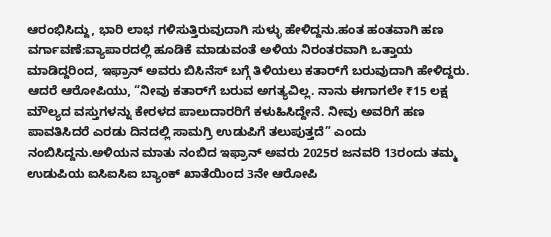ಆರಂಭಿಸಿದ್ದು, ಭಾರಿ ಲಾಭ ಗಳಿಸುತ್ತಿರುವುದಾಗಿ ಸುಳ್ಳು ಹೇಳಿದ್ದನು.ಹಂತ ಹಂತವಾಗಿ ಹಣ ವರ್ಗಾವಣೆ:ವ್ಯಾಪಾರದಲ್ಲಿ ಹೂಡಿಕೆ ಮಾಡುವಂತೆ ಅಳಿಯ ನಿರಂತರವಾಗಿ ಒತ್ತಾಯ ಮಾಡಿದ್ದರಿಂದ, ಇಫ್ರಾನ್ ಅವರು ಬಿಸಿನೆಸ್ ಬಗ್ಗೆ ತಿಳಿಯಲು ಕತಾರ್‌ಗೆ ಬರುವುದಾಗಿ ಹೇಳಿದ್ದರು. ಆದರೆ ಆರೋಪಿಯು, “ನೀವು ಕತಾರ್‌ಗೆ ಬರುವ ಅಗತ್ಯವಿಲ್ಲ. ನಾನು ಈಗಾಗಲೇ ₹15 ಲಕ್ಷ ಮೌಲ್ಯದ ವಸ್ತುಗಳನ್ನು ಕೇರಳದ ಪಾಲುದಾರರಿಗೆ ಕಳುಹಿಸಿದ್ದೇನೆ. ನೀವು ಅವರಿಗೆ ಹಣ ಪಾವತಿಸಿದರೆ ಎರಡು ದಿನದಲ್ಲಿ ಸಾಮಗ್ರಿ ಉಡುಪಿಗೆ ತಲುಪುತ್ತದೆ” ಎಂದು ನಂಬಿಸಿದ್ದನು.ಅಳಿಯನ ಮಾತು ನಂಬಿದ ಇಫ್ರಾನ್ ಅವರು 2025ರ ಜನವರಿ 13ರಂದು ತಮ್ಮ ಉಡುಪಿಯ ಐಸಿಐಸಿಐ ಬ್ಯಾಂಕ್ ಖಾತೆಯಿಂದ 3ನೇ ಆರೋಪಿ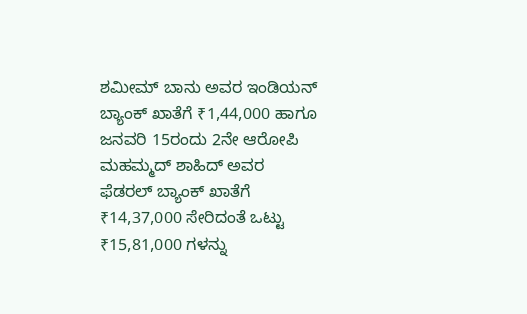ಶಮೀಮ್ ಬಾನು ಅವರ ಇಂಡಿಯನ್ ಬ್ಯಾಂಕ್ ಖಾತೆಗೆ ₹1,44,000 ಹಾಗೂ ಜನವರಿ 15ರಂದು 2ನೇ ಆರೋಪಿ ಮಹಮ್ಮದ್ ಶಾಹಿದ್ ಅವರ ಫೆಡರಲ್ ಬ್ಯಾಂಕ್ ಖಾತೆಗೆ ₹14,37,000 ಸೇರಿದಂತೆ ಒಟ್ಟು ₹15,81,000 ಗಳನ್ನು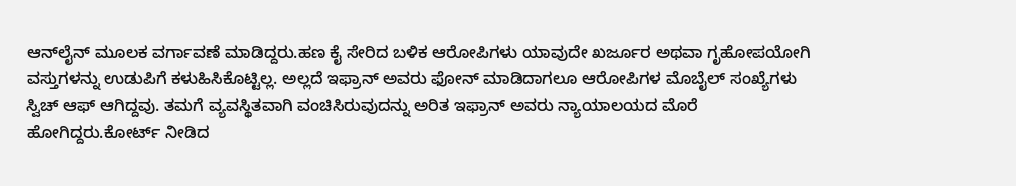ಆನ್‌ಲೈನ್ ಮೂಲಕ ವರ್ಗಾವಣೆ ಮಾಡಿದ್ದರು.ಹಣ ಕೈ ಸೇರಿದ ಬಳಿಕ ಆರೋಪಿಗಳು ಯಾವುದೇ ಖರ್ಜೂರ ಅಥವಾ ಗೃಹೋಪಯೋಗಿ ವಸ್ತುಗಳನ್ನು ಉಡುಪಿಗೆ ಕಳುಹಿಸಿಕೊಟ್ಟಿಲ್ಲ. ಅಲ್ಲದೆ ಇಫ್ರಾನ್ ಅವರು ಫೋನ್ ಮಾಡಿದಾಗಲೂ ಆರೋಪಿಗಳ ಮೊಬೈಲ್ ಸಂಖ್ಯೆಗಳು ಸ್ವಿಚ್ ಆಫ್ ಆಗಿದ್ದವು. ತಮಗೆ ವ್ಯವಸ್ಥಿತವಾಗಿ ವಂಚಿಸಿರುವುದನ್ನು ಅರಿತ ಇಫ್ರಾನ್ ಅವರು ನ್ಯಾಯಾಲಯದ ಮೊರೆ ಹೋಗಿದ್ದರು.ಕೋರ್ಟ್ ನೀಡಿದ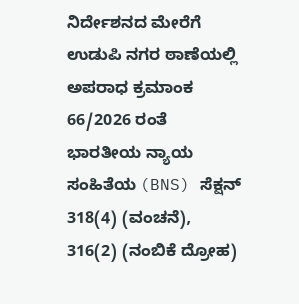ನಿರ್ದೇಶನದ ಮೇರೆಗೆ ಉಡುಪಿ ನಗರ ಠಾಣೆಯಲ್ಲಿ ಅಪರಾಧ ಕ್ರಮಾಂಕ 66/2026 ರಂತೆ ಭಾರತೀಯ ನ್ಯಾಯ ಸಂಹಿತೆಯ (BNS) ಸೆಕ್ಷನ್ 318(4) (ವಂಚನೆ), 316(2) (ನಂಬಿಕೆ ದ್ರೋಹ)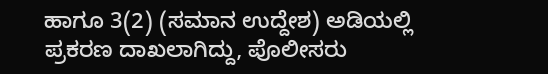ಹಾಗೂ 3(2) (ಸಮಾನ ಉದ್ದೇಶ) ಅಡಿಯಲ್ಲಿ ಪ್ರಕರಣ ದಾಖಲಾಗಿದ್ದು, ಪೊಲೀಸರು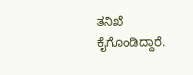ತನಿಖೆ ಕೈಗೊಂಡಿದ್ದಾರೆ.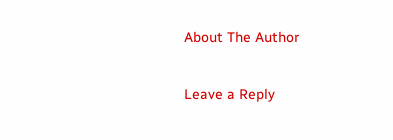About The Author

Leave a Reply